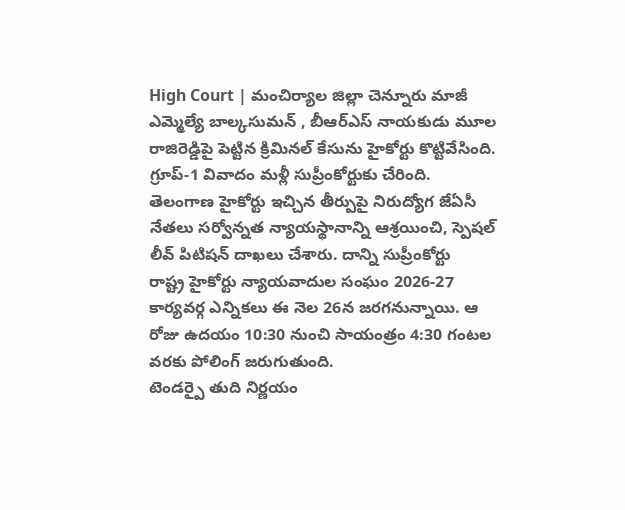High Court | మంచిర్యాల జిల్లా చెన్నూరు మాజీ ఎమ్మెల్యే బాల్కసుమన్ , బీఆర్ఎస్ నాయకుడు మూల రాజిరెడ్డిపై పెట్టిన క్రిమినల్ కేసును హైకోర్టు కొట్టివేసింది.
గ్రూప్-1 వివాదం మళ్లీ సుప్రీంకోర్టుకు చేరింది. తెలంగాణ హైకోర్టు ఇచ్చిన తీర్పుపై నిరుద్యోగ జేఏసీ నేతలు సర్వోన్నత న్యాయస్థానాన్ని ఆశ్రయించి, స్పెషల్ లీవ్ పిటిషన్ దాఖలు చేశారు. దాన్ని సుప్రీంకోర్టు
రాష్ట్ర హైకోర్టు న్యాయవాదుల సంఘం 2026-27 కార్యవర్గ ఎన్నికలు ఈ నెల 26న జరగనున్నాయి. ఆ రోజు ఉదయం 10:30 నుంచి సాయంత్రం 4:30 గంటల వరకు పోలింగ్ జరుగుతుంది.
టెండర్పై తుది నిర్ణయం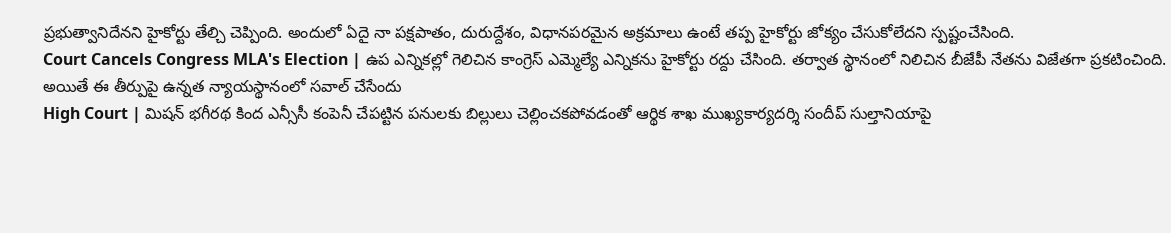ప్రభుత్వానిదేనని హైకోర్టు తేల్చి చెప్పింది. అందులో ఏదై నా పక్షపాతం, దురుద్దేశం, విధానపరమైన అక్రమాలు ఉంటే తప్ప హైకోర్టు జోక్యం చేసుకోలేదని స్పష్టంచేసింది.
Court Cancels Congress MLA's Election | ఉప ఎన్నికల్లో గెలిచిన కాంగ్రెస్ ఎమ్మెల్యే ఎన్నికను హైకోర్టు రద్దు చేసింది. తర్వాత స్థానంలో నిలిచిన బీజేపీ నేతను విజేతగా ప్రకటించింది. అయితే ఈ తీర్పుపై ఉన్నత న్యాయస్థానంలో సవాల్ చేసేందు
High Court | మిషన్ భగీరథ కింద ఎన్సీసీ కంపెనీ చేపట్టిన పనులకు బిల్లులు చెల్లించకపోవడంతో ఆర్థిక శాఖ ముఖ్యకార్యదర్శి సందీప్ సుల్తానియాపై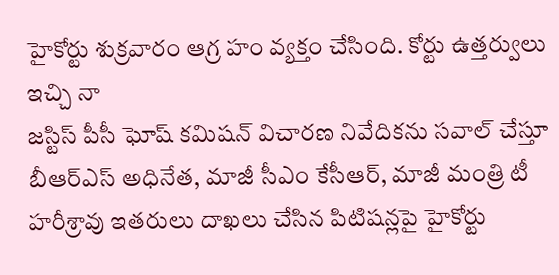హైకోర్టు శుక్రవారం ఆగ్ర హం వ్యక్తం చేసింది. కోర్టు ఉత్తర్వులు ఇచ్చి నా
జస్టిస్ పీసీ ఘోష్ కమిషన్ విచారణ నివేదికను సవాల్ చేస్తూ బీఆర్ఎస్ అధినేత, మాజీ సీఎం కేసీఆర్, మాజీ మంత్రి టీ హరీశ్రావు ఇతరులు దాఖలు చేసిన పిటిషన్లపై హైకోర్టు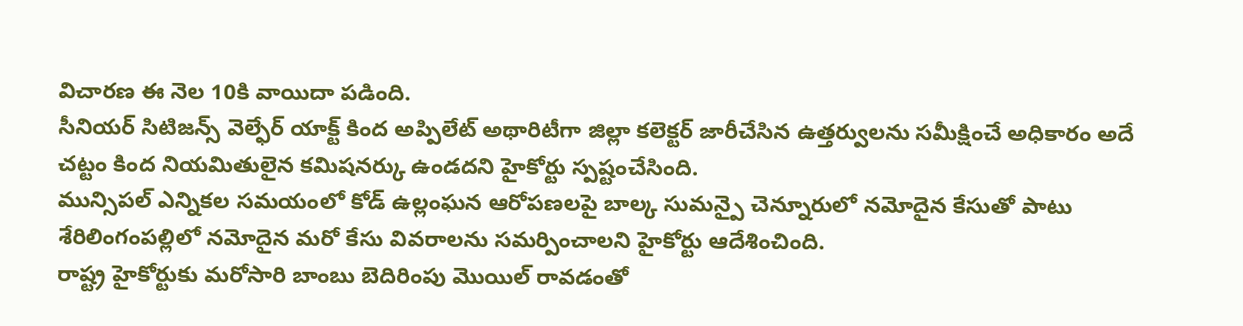విచారణ ఈ నెల 10కి వాయిదా పడింది.
సీనియర్ సిటిజన్స్ వెల్ఫేర్ యాక్ట్ కింద అప్పిలేట్ అథారిటీగా జిల్లా కలెక్టర్ జారీచేసిన ఉత్తర్వులను సమీక్షించే అధికారం అదే చట్టం కింద నియమితులైన కమిషనర్కు ఉండదని హైకోర్టు స్పష్టంచేసింది.
మున్సిపల్ ఎన్నికల సమయంలో కోడ్ ఉల్లంఘన ఆరోపణలపై బాల్క సుమన్పై చెన్నూరులో నమోదైన కేసుతో పాటు శేరిలింగంపల్లిలో నమోదైన మరో కేసు వివరాలను సమర్పించాలని హైకోర్టు ఆదేశించింది.
రాష్ట్ర హైకోర్టుకు మరోసారి బాంబు బెదిరింపు మొయిల్ రావడంతో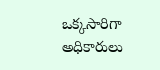ఒక్కసారిగా అధికారులు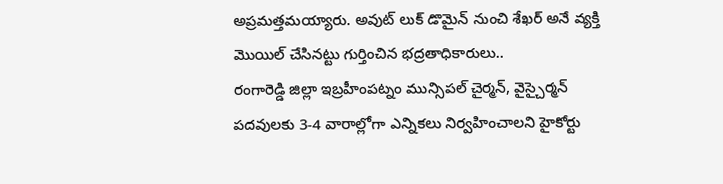అప్రమత్తమయ్యారు. అవుట్ లుక్ డొమైన్ నుంచి శేఖర్ అనే వ్యక్తి మొయిల్ చేసినట్టు గుర్తించిన భద్రతాధికారులు..
రంగారెడ్డి జిల్లా ఇబ్రహీంపట్నం మున్సిపల్ చైర్మన్, వైస్చైర్మన్ పదవులకు 3-4 వారాల్లోగా ఎన్నికలు నిర్వహించాలని హైకోర్టు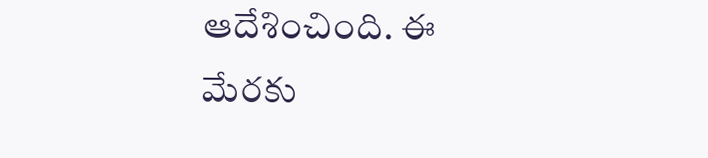ఆదేశించింది. ఈ మేరకు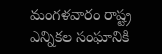మంగళవారం రాష్ట్ర ఎన్నికల సంఘానికి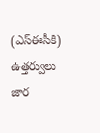(ఎస్ఈసీకి) ఉత్తర్వులు జార